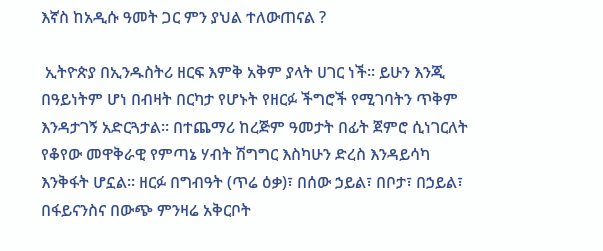እኛስ ከአዲሱ ዓመት ጋር ምን ያህል ተለውጠናል ?

 ኢትዮጵያ በኢንዱስትሪ ዘርፍ እምቅ አቅም ያላት ሀገር ነች። ይሁን እንጂ በዓይነትም ሆነ በብዛት በርካታ የሆኑት የዘርፉ ችግሮች የሚገባትን ጥቅም እንዳታገኝ አድርጓታል። በተጨማሪ ከረጅም ዓመታት በፊት ጀምሮ ሲነገርለት የቆየው መዋቅራዊ የምጣኔ ሃብት ሽግግር እስካሁን ድረስ እንዳይሳካ እንቅፋት ሆኗል። ዘርፉ በግብዓት (ጥሬ ዕቃ)፣ በሰው ኃይል፣ በቦታ፣ በኃይል፣ በፋይናንስና በውጭ ምንዛሬ አቅርቦት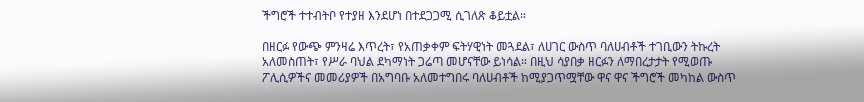ችግሮች ተተብትቦ የተያዘ እንደሆነ በተደጋጋሚ ሲገለጽ ቆይቷል።

በዘርፉ የውጭ ምንዛሬ እጥረት፣ የአጠቃቀም ፍትሃዊነት መጓደል፣ ለሀገር ውስጥ ባለሀብቶች ተገቢውን ትኩረት አለመስጠት፣ የሥራ ባህል ደካማነት ጋሬጣ መሆናቸው ይነሳል። በዚህ ሳያበቃ ዘርፉን ለማበረታታት የሚወጡ ፖሊሲዎችና መመሪያዎች በአግባቡ አለመተግበሩ ባለሀብቶች ከሚያጋጥሟቸው ዋና ዋና ችግሮች መካከል ውስጥ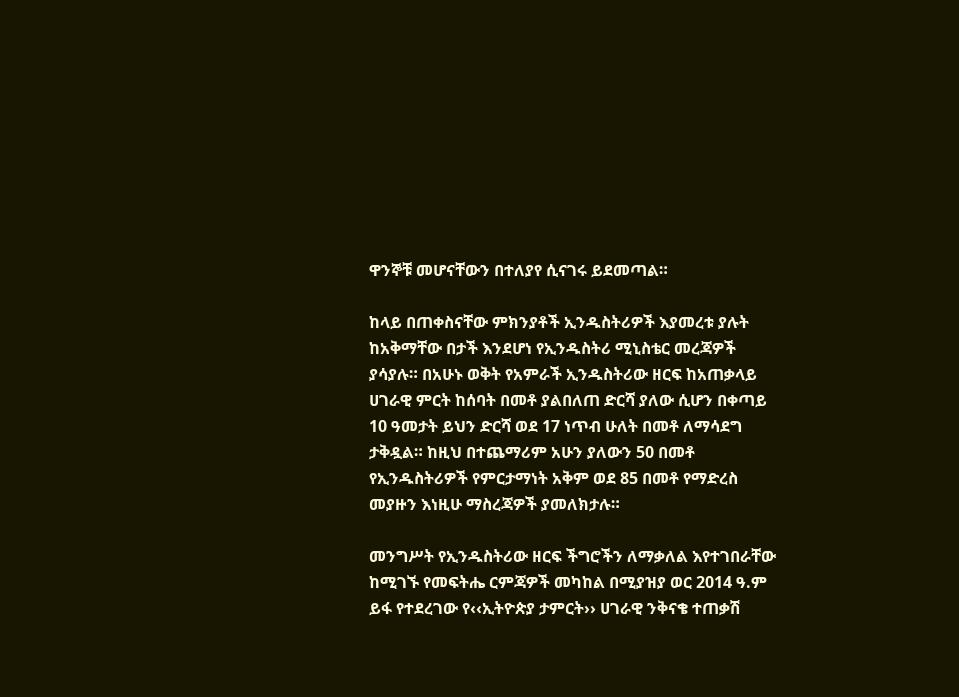ዋንኞቹ መሆናቸውን በተለያየ ሲናገሩ ይደመጣል።

ከላይ በጠቀስናቸው ምክንያቶች ኢንዱስትሪዎች እያመረቱ ያሉት ከአቅማቸው በታች እንደሆነ የኢንዱስትሪ ሚኒስቴር መረጃዎች ያሳያሉ። በአሁኑ ወቅት የአምራች ኢንዱስትሪው ዘርፍ ከአጠቃላይ ሀገራዊ ምርት ከሰባት በመቶ ያልበለጠ ድርሻ ያለው ሲሆን በቀጣይ 10 ዓመታት ይህን ድርሻ ወደ 17 ነጥብ ሁለት በመቶ ለማሳደግ ታቅዷል። ከዚህ በተጨማሪም አሁን ያለውን 50 በመቶ የኢንዱስትሪዎች የምርታማነት አቅም ወደ 85 በመቶ የማድረስ መያዙን እነዚሁ ማስረጃዎች ያመለክታሉ።

መንግሥት የኢንዱስትሪው ዘርፍ ችግሮችን ለማቃለል እየተገበራቸው ከሚገኙ የመፍትሔ ርምጃዎች መካከል በሚያዝያ ወር 2014 ዓ.ም ይፋ የተደረገው የ‹‹ኢትዮጵያ ታምርት›› ሀገራዊ ንቅናቄ ተጠቃሽ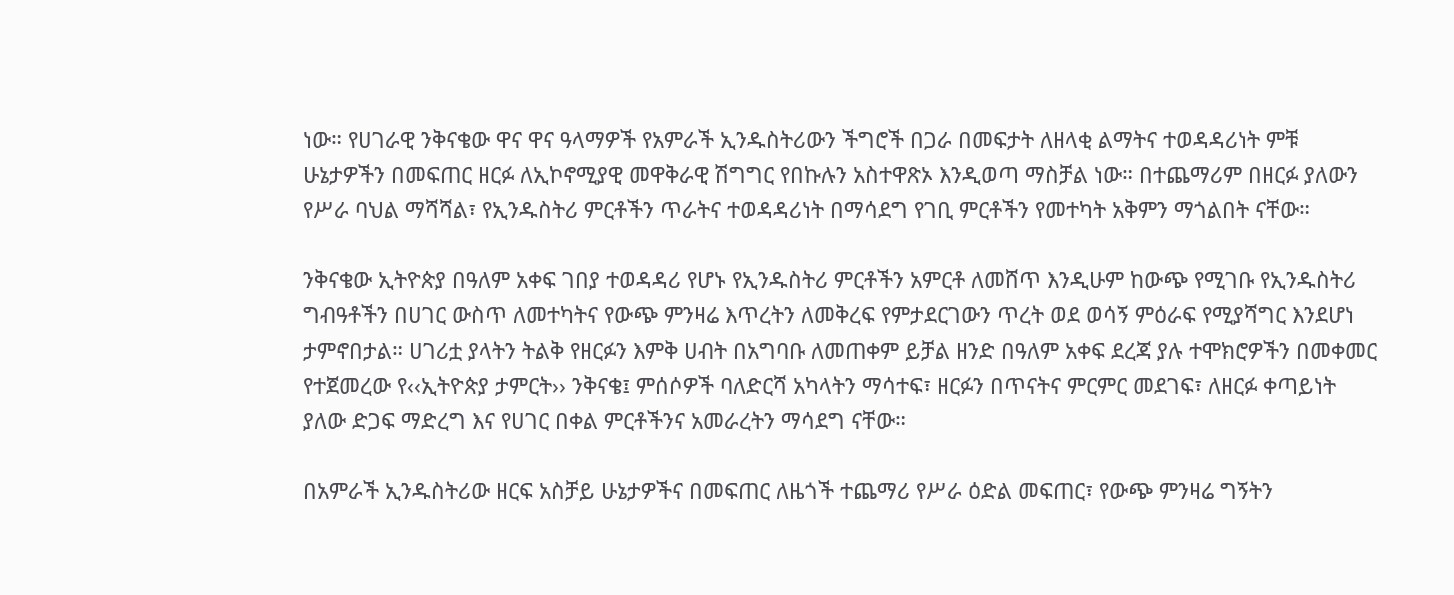ነው። የሀገራዊ ንቅናቄው ዋና ዋና ዓላማዎች የአምራች ኢንዱስትሪውን ችግሮች በጋራ በመፍታት ለዘላቂ ልማትና ተወዳዳሪነት ምቹ ሁኔታዎችን በመፍጠር ዘርፉ ለኢኮኖሚያዊ መዋቅራዊ ሽግግር የበኩሉን አስተዋጽኦ እንዲወጣ ማስቻል ነው። በተጨማሪም በዘርፉ ያለውን የሥራ ባህል ማሻሻል፣ የኢንዱስትሪ ምርቶችን ጥራትና ተወዳዳሪነት በማሳደግ የገቢ ምርቶችን የመተካት አቅምን ማጎልበት ናቸው።

ንቅናቄው ኢትዮጵያ በዓለም አቀፍ ገበያ ተወዳዳሪ የሆኑ የኢንዱስትሪ ምርቶችን አምርቶ ለመሸጥ እንዲሁም ከውጭ የሚገቡ የኢንዱስትሪ ግብዓቶችን በሀገር ውስጥ ለመተካትና የውጭ ምንዛሬ እጥረትን ለመቅረፍ የምታደርገውን ጥረት ወደ ወሳኝ ምዕራፍ የሚያሻግር እንደሆነ ታምኖበታል። ሀገሪቷ ያላትን ትልቅ የዘርፉን እምቅ ሀብት በአግባቡ ለመጠቀም ይቻል ዘንድ በዓለም አቀፍ ደረጃ ያሉ ተሞክሮዎችን በመቀመር የተጀመረው የ‹‹ኢትዮጵያ ታምርት›› ንቅናቄ፤ ምሰሶዎች ባለድርሻ አካላትን ማሳተፍ፣ ዘርፉን በጥናትና ምርምር መደገፍ፣ ለዘርፉ ቀጣይነት ያለው ድጋፍ ማድረግ እና የሀገር በቀል ምርቶችንና አመራረትን ማሳደግ ናቸው።

በአምራች ኢንዱስትሪው ዘርፍ አስቻይ ሁኔታዎችና በመፍጠር ለዜጎች ተጨማሪ የሥራ ዕድል መፍጠር፣ የውጭ ምንዛሬ ግኝትን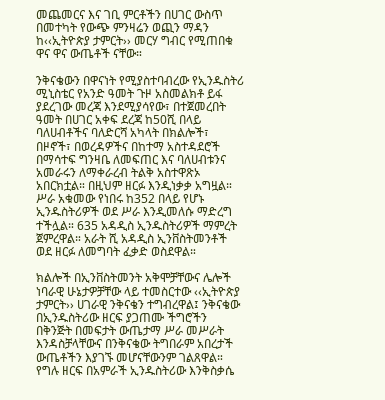መጨመርና እና ገቢ ምርቶችን በሀገር ውስጥ በመተካት የውጭ ምንዛሬን ወጪን ማዳን ከ‹‹ኢትዮጵያ ታምርት›› መርሃ ግብር የሚጠበቁ ዋና ዋና ውጤቶች ናቸው።

ንቅናቄውን በዋናነት የሚያስተባብረው የኢንዱስትሪ ሚኒስቴር የአንድ ዓመት ጉዞ አስመልክቶ ይፋ ያደረገው መረጃ እንደሚያሳየው፣ በተጀመረበት ዓመት በሀገር አቀፍ ደረጃ ከ50ሺ በላይ ባለሀብቶችና ባለድርሻ አካላት በክልሎች፣ በዞኖች፣ በወረዳዎችና በከተማ አስተዳደሮች በማሳተፍ ግንዛቤ ለመፍጠር እና ባለሀብቱንና አመራሩን ለማቀራረብ ትልቅ አስተዋጽኦ አበርክቷል። በዚህም ዘርፉ እንዲነቃቃ አግዟል። ሥራ አቁመው የነበሩ ከ352 በላይ የሆኑ ኢንዱስትሪዎች ወደ ሥራ እንዲመለሱ ማድረግ ተችሏል። 635 አዳዲስ ኢንዱስትሪዎች ማምረት ጀምረዋል። አራት ሺ አዳዲስ ኢንቨስትመንቶች ወደ ዘርፉ ለመግባት ፈቃድ ወስደዋል።

ክልሎች በኢንቨስትመንት አቅሞቻቸውና ሌሎች ነባራዊ ሁኔታዎቻቸው ላይ ተመስርተው ‹‹ኢትዮጵያ ታምርት›› ሀገራዊ ንቅናቄን ተግብረዋል፤ ንቅናቄው በኢንዱስትሪው ዘርፍ ያጋጠሙ ችግሮችን በቅንጅት በመፍታት ውጤታማ ሥራ መሥራት እንዳስቻላቸውና በንቅናቄው ትግበራም አበረታች ውጤቶችን እያገኙ መሆናቸውንም ገልጸዋል። የግሉ ዘርፍ በአምራች ኢንዱስትሪው እንቅስቃሴ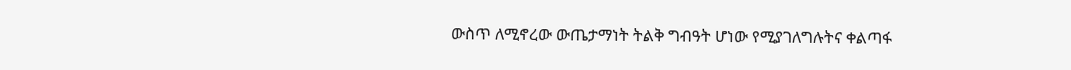ውስጥ ለሚኖረው ውጤታማነት ትልቅ ግብዓት ሆነው የሚያገለግሉትና ቀልጣፋ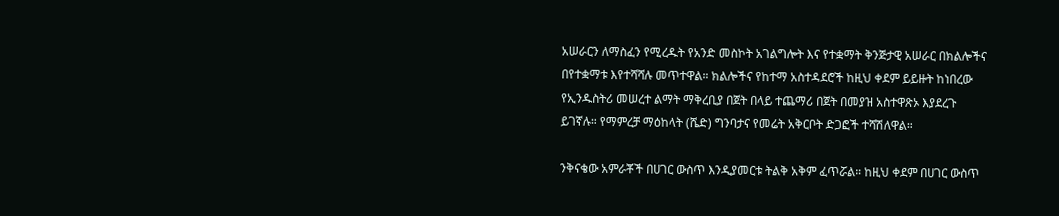አሠራርን ለማስፈን የሚረዱት የአንድ መስኮት አገልግሎት እና የተቋማት ቅንጅታዊ አሠራር በክልሎችና በየተቋማቱ እየተሻሻሉ መጥተዋል። ክልሎችና የከተማ አስተዳደሮች ከዚህ ቀደም ይይዙት ከነበረው የኢንዱስትሪ መሠረተ ልማት ማቅረቢያ በጀት በላይ ተጨማሪ በጀት በመያዝ አስተዋጽኦ እያደረጉ ይገኛሉ። የማምረቻ ማዕከላት (ሼድ) ግንባታና የመሬት አቅርቦት ድጋፎች ተሻሽለዋል።

ንቅናቄው አምራቾች በሀገር ውስጥ እንዲያመርቱ ትልቅ አቅም ፈጥሯል። ከዚህ ቀደም በሀገር ውስጥ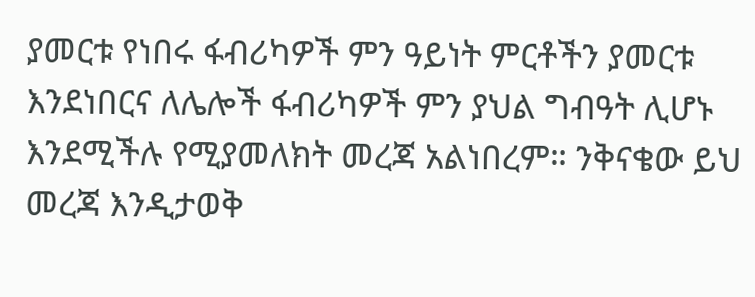ያመርቱ የነበሩ ፋብሪካዎች ምን ዓይነት ምርቶችን ያመርቱ እንደነበርና ለሌሎች ፋብሪካዎች ምን ያህል ግብዓት ሊሆኑ እንደሚችሉ የሚያመለክት መረጃ አልነበረም። ንቅናቄው ይህ መረጃ እንዲታወቅ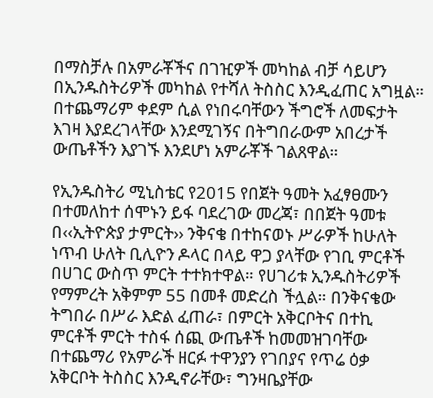በማስቻሉ በአምራቾችና በገዢዎች መካከል ብቻ ሳይሆን በኢንዱስትሪዎች መካከል የተሻለ ትስስር እንዲፈጠር አግዟል። በተጨማሪም ቀደም ሲል የነበሩባቸውን ችግሮች ለመፍታት እገዛ እያደረገላቸው እንደሚገኝና በትግበራውም አበረታች ውጤቶችን እያገኙ እንደሆነ አምራቾች ገልጸዋል።

የኢንዱስትሪ ሚኒስቴር የ2015 የበጀት ዓመት አፈፃፀሙን በተመለከተ ሰሞኑን ይፋ ባደረገው መረጃ፣ በበጀት ዓመቱ በ‹‹ኢትዮጵያ ታምርት›› ንቅናቄ በተከናወኑ ሥራዎች ከሁለት ነጥብ ሁለት ቢሊዮን ዶላር በላይ ዋጋ ያላቸው የገቢ ምርቶች በሀገር ውስጥ ምርት ተተክተዋል። የሀገሪቱ ኢንዱስትሪዎች የማምረት አቅምም 55 በመቶ መድረስ ችሏል። በንቅናቄው ትግበራ በሥራ እድል ፈጠራ፣ በምርት አቅርቦትና በተኪ ምርቶች ምርት ተስፋ ሰጪ ውጤቶች ከመመዝገባቸው በተጨማሪ የአምራች ዘርፉ ተዋንያን የገበያና የጥሬ ዕቃ አቅርቦት ትስስር እንዲኖራቸው፣ ግንዛቤያቸው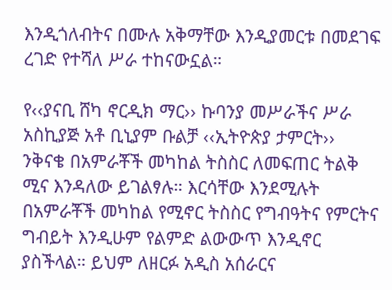እንዲጎለብትና በሙሉ አቅማቸው እንዲያመርቱ በመደገፍ ረገድ የተሻለ ሥራ ተከናውኗል።

የ‹‹ያናቢ ሸካ ኖርዲክ ማር›› ኩባንያ መሥራችና ሥራ አስኪያጅ አቶ ቢኒያም ቡልቻ ‹‹ኢትዮጵያ ታምርት›› ንቅናቄ በአምራቾች መካከል ትስስር ለመፍጠር ትልቅ ሚና እንዳለው ይገልፃሉ። እርሳቸው እንደሚሉት በአምራቾች መካከል የሚኖር ትስስር የግብዓትና የምርትና ግብይት እንዲሁም የልምድ ልውውጥ እንዲኖር ያስችላል። ይህም ለዘርፉ አዲስ አሰራርና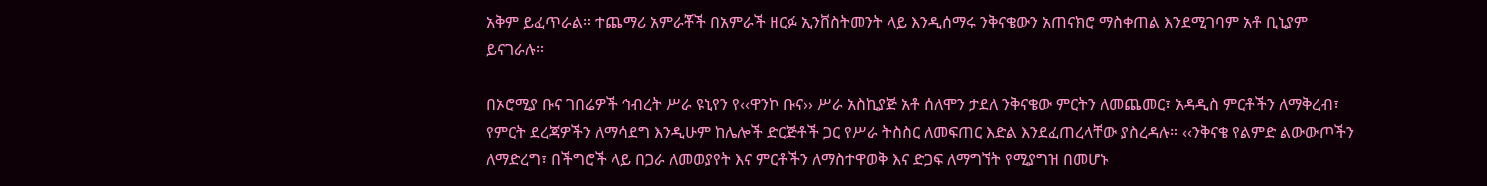አቅም ይፈጥራል። ተጨማሪ አምራቾች በአምራች ዘርፉ ኢንቨስትመንት ላይ እንዲሰማሩ ንቅናቄውን አጠናክሮ ማስቀጠል እንደሚገባም አቶ ቢኒያም ይናገራሉ።

በኦሮሚያ ቡና ገበሬዎች ኅብረት ሥራ ዩኒየን የ‹‹ዋንኮ ቡና›› ሥራ አስኪያጅ አቶ ሰለሞን ታደለ ንቅናቄው ምርትን ለመጨመር፣ አዳዲስ ምርቶችን ለማቅረብ፣ የምርት ደረጃዎችን ለማሳደግ እንዲሁም ከሌሎች ድርጅቶች ጋር የሥራ ትስስር ለመፍጠር እድል እንደፈጠረላቸው ያስረዳሉ። ‹‹ንቅናቄ የልምድ ልውውጦችን ለማድረግ፣ በችግሮች ላይ በጋራ ለመወያየት እና ምርቶችን ለማስተዋወቅ እና ድጋፍ ለማግኘት የሚያግዝ በመሆኑ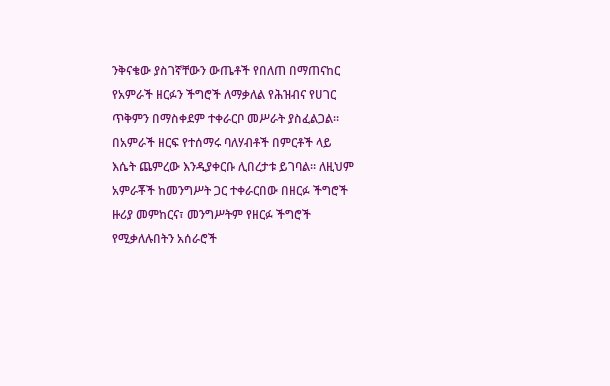ንቅናቄው ያስገኛቸውን ውጤቶች የበለጠ በማጠናከር የአምራች ዘርፉን ችግሮች ለማቃለል የሕዝብና የሀገር ጥቅምን በማስቀደም ተቀራርቦ መሥራት ያስፈልጋል። በአምራች ዘርፍ የተሰማሩ ባለሃብቶች በምርቶች ላይ እሴት ጨምረው እንዲያቀርቡ ሊበረታቱ ይገባል። ለዚህም አምራቾች ከመንግሥት ጋር ተቀራርበው በዘርፉ ችግሮች ዙሪያ መምከርና፣ መንግሥትም የዘርፉ ችግሮች የሚቃለሉበትን አሰራሮች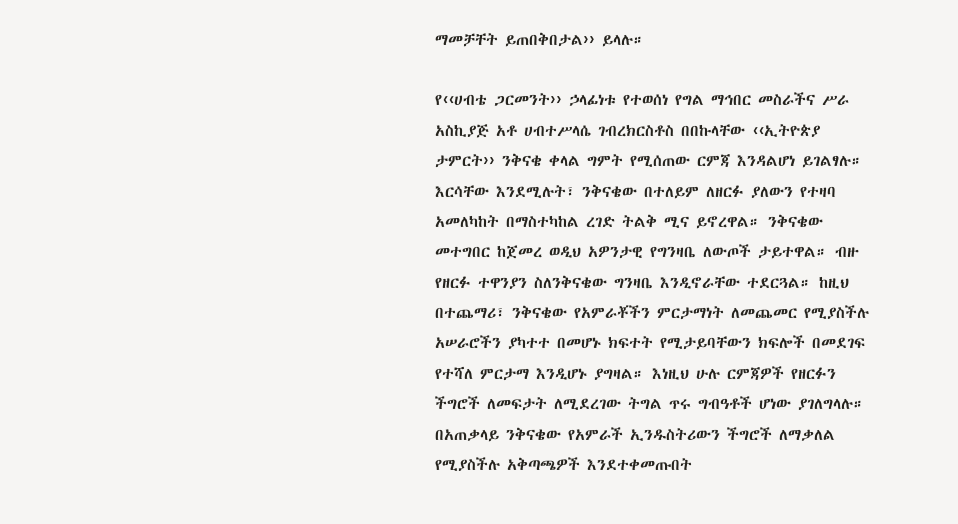ማመቻቸት ይጠበቅበታል›› ይላሉ።

የ‹‹ሀብቴ ጋርመንት›› ኃላፊነቱ የተወሰነ የግል ማኅበር መስራችና ሥራ አስኪያጅ አቶ ሀብተሥላሴ ገብረክርስቶስ በበኩላቸው ‹‹ኢትዮጵያ ታምርት›› ንቅናቄ ቀላል ግምት የሚሰጠው ርምጃ እንዳልሆነ ይገልፃሉ። እርሳቸው እንደሚሉት፣ ንቅናቄው በተለይም ለዘርፉ ያለውን የተዛባ አመለካከት በማስተካከል ረገድ ትልቅ ሚና ይኖረዋል። ንቅናቄው መተግበር ከጀመረ ወዲህ አዎንታዊ የግንዛቤ ለውጦች ታይተዋል። ብዙ የዘርፉ ተዋንያን ስለንቅናቄው ግንዛቤ እንዲኖራቸው ተደርጓል። ከዚህ በተጨማሪ፣ ንቅናቄው የአምራቾችን ምርታማነት ለመጨመር የሚያስችሉ አሠራሮችን ያካተተ በመሆኑ ክፍተት የሚታይባቸውን ክፍሎች በመደገፍ የተሻለ ምርታማ እንዲሆኑ ያግዛል። እነዚህ ሁሉ ርምጃዎች የዘርፉን ችግሮች ለመፍታት ለሚደረገው ትግል ጥሩ ግብዓቶች ሆነው ያገለግላሉ። በአጠቃላይ ንቅናቄው የአምራች ኢንዱስትሪውን ችግሮች ለማቃለል የሚያስችሉ አቅጣጫዎች እንደተቀመጡበት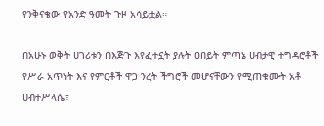የንቅናቄው የአንድ ዓመት ጉዞ አሳይቷል።

በአሁኑ ወቅት ሀገሪቱን በእጅጉ እየፈተኗት ያሉት ዐበይት ምጣኔ ሀብታዊ ተግዳሮቶች የሥራ አጥነት እና የምርቶች ዋጋ ንረት ችግሮች መሆናቸውን የሚጠቁሙት አቶ ሀብተሥላሴ፣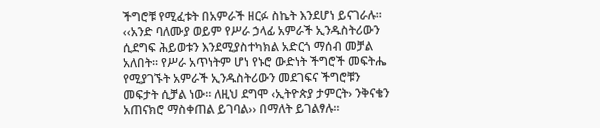ችግሮቹ የሚፈቱት በአምራች ዘርፉ ስኬት እንደሆነ ይናገራሉ። ‹‹አንድ ባለሙያ ወይም የሥራ ኃላፊ አምራች ኢንዱስትሪውን ሲደግፍ ሕይወቱን እንደሚያስተካክል አድርጎ ማሰብ መቻል አለበት። የሥራ አጥነትም ሆነ የኑሮ ውድነት ችግሮች መፍትሔ የሚያገኙት አምራች ኢንዱስትሪውን መደገፍና ችግሮቹን መፍታት ሲቻል ነው። ለዚህ ደግሞ ‹ኢትዮጵያ ታምርት› ንቅናቄን አጠናክሮ ማስቀጠል ይገባል›› በማለት ይገልፃሉ።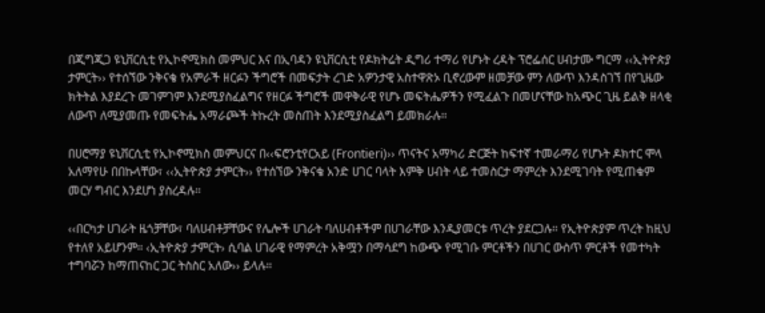በጂግጂጋ ዩኒቨርሲቲ የኢኮኖሚክስ መምህር እና በኢባዳን ዩኒቨርሲቲ የዶክትሬት ዲግሪ ተማሪ የሆኑት ረዳት ፕሮፌሰር ሀብታሙ ግርማ ‹‹ኢትዮጵያ ታምርት›› የተሰኘው ንቅናቄ የአምራች ዘርፉን ችግሮች በመፍታት ረገድ አዎንታዊ አስተዋጽኦ ቢኖረውም ዘመቻው ምን ለውጥ እንዳስገኘ በየጊዜው ክትትል እያደረጉ መገምገም እንደሚያስፈልግና የዘርፉ ችግሮች መዋቅራዊ የሆኑ መፍትሔዎችን የሚፈልጉ በመሆናቸው ከአጭር ጊዜ ይልቅ ዘላቂ ለውጥ ለሚያመጡ የመፍትሔ አማራጮች ትኩረት መስጠት እንደሚያስፈልግ ይመክራሉ።

በሀሮማያ ዩኒቨርሲቲ የኢኮኖሚክስ መምህርና በ‹‹ፍሮንቲየርአይ (Frontieri)›› ጥናትና አማካሪ ድርጅት ከፍተኛ ተመራማሪ የሆኑት ዶክተር ሞላ አለማየሁ በበኩላቸው፣ ‹‹ኢትዮጵያ ታምርት›› የተሰኘው ንቅናቄ አንድ ሀገር ባላት እምቅ ሀብት ላይ ተመስርታ ማምረት እንደሚገባት የሚጠቁም መርሃ ግብር እንደሆነ ያስረዳሉ።

‹‹በርካታ ሀገራት ዜጎቻቸው፣ ባለሀብቶቻቸውና የሌሎች ሀገራት ባለሀብቶችም በሀገራቸው እንዲያመርቱ ጥረት ያደርጋሉ። የኢትዮጵያም ጥረት ከዚህ የተለየ አይሆንም። ‹ኢትዮጵያ ታምርት› ሲባል ሀገራዊ የማምረት አቅሟን በማሳደግ ከውጭ የሚገቡ ምርቶችን በሀገር ውስጥ ምርቶች የመተካት ተግባሯን ከማጠናከር ጋር ትስስር አለው›› ይላሉ።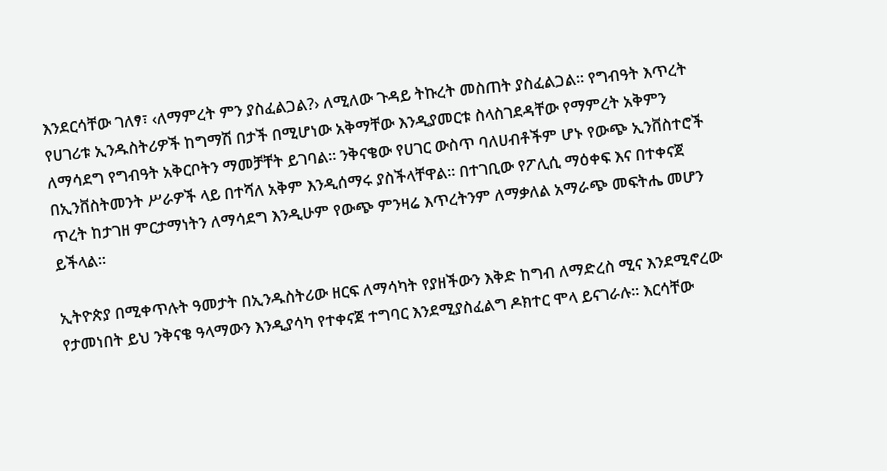እንደርሳቸው ገለፃ፣ ‹ለማምረት ምን ያስፈልጋል?› ለሚለው ጉዳይ ትኩረት መስጠት ያስፈልጋል። የግብዓት እጥረት የሀገሪቱ ኢንዱስትሪዎች ከግማሽ በታች በሚሆነው አቅማቸው እንዲያመርቱ ስላስገደዳቸው የማምረት አቅምን ለማሳደግ የግብዓት አቅርቦትን ማመቻቸት ይገባል። ንቅናቄው የሀገር ውስጥ ባለሀብቶችም ሆኑ የውጭ ኢንቨስተሮች በኢንቨስትመንት ሥራዎች ላይ በተሻለ አቅም እንዲሰማሩ ያስችላቸዋል። በተገቢው የፖሊሲ ማዕቀፍ እና በተቀናጀ ጥረት ከታገዘ ምርታማነትን ለማሳደግ እንዲሁም የውጭ ምንዛሬ እጥረትንም ለማቃለል አማራጭ መፍትሔ መሆን ይችላል።

ኢትዮጵያ በሚቀጥሉት ዓመታት በኢንዱስትሪው ዘርፍ ለማሳካት የያዘችውን እቅድ ከግብ ለማድረስ ሚና እንደሚኖረው የታመነበት ይህ ንቅናቄ ዓላማውን እንዲያሳካ የተቀናጀ ተግባር እንደሚያስፈልግ ዶክተር ሞላ ይናገራሉ። እርሳቸው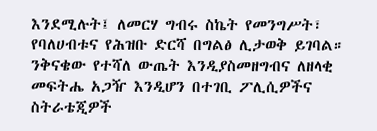እንደሚሉት፤ ለመርሃ ግብሩ ስኬት የመንግሥት፣ የባለሀብቱና የሕዝቡ ድርሻ በግልፅ ሊታወቅ ይገባል። ንቅናቄው የተሻለ ውጤት እንዲያስመዘግብና ለዘላቂ መፍትሔ አጋዥ እንዲሆን በተገቢ ፖሊሲዎችና ስትራቴጂዎች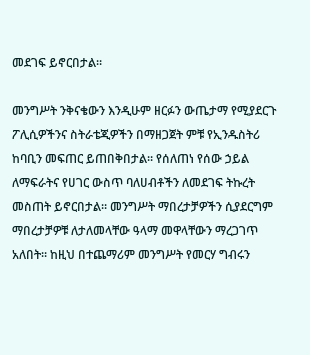መደገፍ ይኖርበታል።

መንግሥት ንቅናቄውን እንዲሁም ዘርፉን ውጤታማ የሚያደርጉ ፖሊሲዎችንና ስትራቴጂዎችን በማዘጋጀት ምቹ የኢንዱስትሪ ከባቢን መፍጠር ይጠበቅበታል። የሰለጠነ የሰው ኃይል ለማፍራትና የሀገር ውስጥ ባለሀብቶችን ለመደገፍ ትኩረት መስጠት ይኖርበታል። መንግሥት ማበረታቻዎችን ሲያደርግም ማበረታቻዎቹ ለታለመላቸው ዓላማ መዋላቸውን ማረጋገጥ አለበት። ከዚህ በተጨማሪም መንግሥት የመርሃ ግብሩን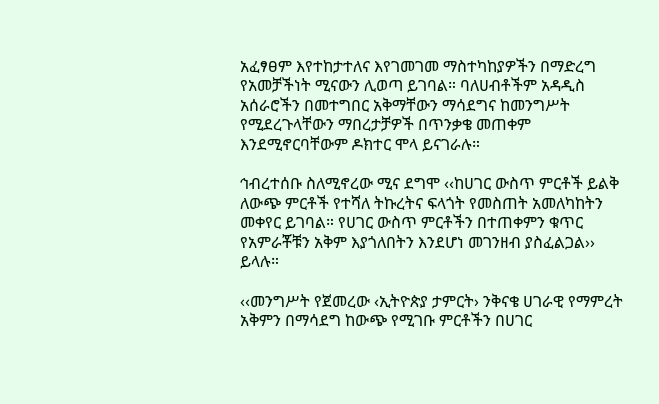አፈፃፀም እየተከታተለና እየገመገመ ማስተካከያዎችን በማድረግ የአመቻችነት ሚናውን ሊወጣ ይገባል። ባለሀብቶችም አዳዲስ አሰራሮችን በመተግበር አቅማቸውን ማሳደግና ከመንግሥት የሚደረጉላቸውን ማበረታቻዎች በጥንቃቄ መጠቀም እንደሚኖርባቸውም ዶክተር ሞላ ይናገራሉ።

ኅብረተሰቡ ስለሚኖረው ሚና ደግሞ ‹‹ከሀገር ውስጥ ምርቶች ይልቅ ለውጭ ምርቶች የተሻለ ትኩረትና ፍላጎት የመስጠት አመለካከትን መቀየር ይገባል። የሀገር ውስጥ ምርቶችን በተጠቀምን ቁጥር የአምራቾቹን አቅም እያጎለበትን እንደሆነ መገንዘብ ያስፈልጋል›› ይላሉ።

‹‹መንግሥት የጀመረው ‹ኢትዮጵያ ታምርት› ንቅናቄ ሀገራዊ የማምረት አቅምን በማሳደግ ከውጭ የሚገቡ ምርቶችን በሀገር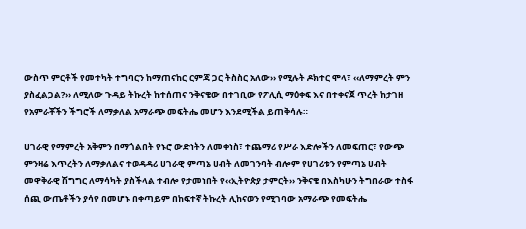ውስጥ ምርቶች የመተካት ተግባርን ከማጠናከር ርምጃ ጋር ትስስር አለው›› የሚሉት ዶክተር ሞላ፣ ‹‹ለማምረት ምን ያስፈልጋል?›› ለሚለው ጉዳይ ትኩረት ከተሰጠና ንቅናቄው በተገቢው የፖሊሲ ማዕቀፍ እና በተቀናጀ ጥረት ከታገዘ የአምራቾችን ችግሮች ለማቃለል አማራጭ መፍትሔ መሆን እንደሚችል ይጠቅሳሉ።

ሀገራዊ የማምረት አቅምን በማጎልበት የኑሮ ውድነትን ለመቀነስ፣ ተጨማሪ የሥራ እድሎችን ለመፍጠር፣ የውጭ ምንዛሬ እጥረትን ለማቃለልና ተወዳዳሪ ሀገራዊ ምጣኔ ሀብት ለመገንባት ብሎም የሀገሪቱን የምጣኔ ሀብት መዋቅራዊ ሽግግር ለማሳካት ያስችላል ተብሎ የታመነበት የ‹‹ኢትዮጵያ ታምርት›› ንቅናቄ በእስካሁን ትግበራው ተስፋ ሰጪ ውጤቶችን ያሳየ በመሆኑ በቀጣይም በከፍተኛ ትኩረት ሊከናወን የሚገባው አማራጭ የመፍትሔ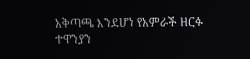አቅጣጫ እንደሆነ የአምራች ዘርፉ ተዋንያን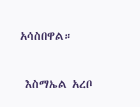አሳስበዋል።

 እስማኤል አረቦ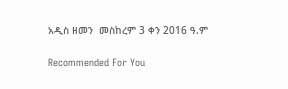አዲስ ዘመን  መስከረም 3 ቀን 2016 ዓ.ም

Recommended For You